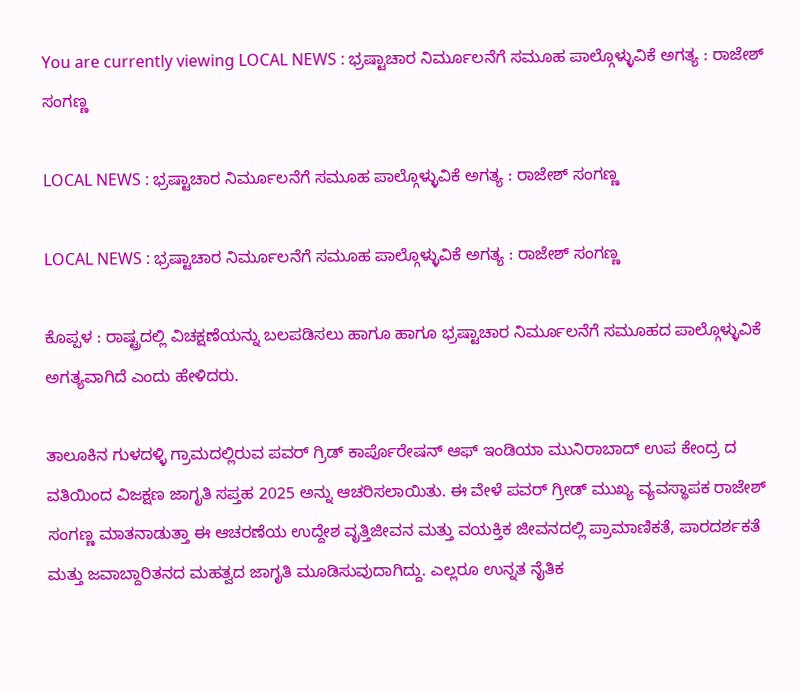You are currently viewing LOCAL NEWS : ಭ್ರಷ್ಟಾಚಾರ ನಿರ್ಮೂಲನೆಗೆ ಸಮೂಹ ಪಾಲ್ಗೊಳ್ಳುವಿಕೆ ಅಗತ್ಯ : ರಾಜೇಶ್ ಸಂಗಣ್ಣ

LOCAL NEWS : ಭ್ರಷ್ಟಾಚಾರ ನಿರ್ಮೂಲನೆಗೆ ಸಮೂಹ ಪಾಲ್ಗೊಳ್ಳುವಿಕೆ ಅಗತ್ಯ : ರಾಜೇಶ್ ಸಂಗಣ್ಣ

LOCAL NEWS : ಭ್ರಷ್ಟಾಚಾರ ನಿರ್ಮೂಲನೆಗೆ ಸಮೂಹ ಪಾಲ್ಗೊಳ್ಳುವಿಕೆ ಅಗತ್ಯ : ರಾಜೇಶ್ ಸಂಗಣ್ಣ

ಕೊಪ್ಪಳ : ರಾಷ್ಟ್ರದಲ್ಲಿ ವಿಚಕ್ಷಣೆಯನ್ನು ಬಲಪಡಿಸಲು ಹಾಗೂ ಹಾಗೂ ಭ್ರಷ್ಟಾಚಾರ ನಿರ್ಮೂಲನೆಗೆ ಸಮೂಹದ ಪಾಲ್ಗೊಳ್ಳುವಿಕೆ ಅಗತ್ಯವಾಗಿದೆ ಎಂದು ಹೇಳಿದರು.

ತಾಲೂಕಿನ ಗುಳದಳ್ಳಿ ಗ್ರಾಮದಲ್ಲಿರುವ ಪವರ್ ಗ್ರಿಡ್ ಕಾರ್ಪೊರೇಷನ್ ಆಫ್ ಇಂಡಿಯಾ ಮುನಿರಾಬಾದ್ ಉಪ ಕೇಂದ್ರ ದ ವತಿಯಿಂದ ವಿಜಕ್ಷಣ ಜಾಗೃತಿ ಸಪ್ತಹ 2025 ಅನ್ನು ಆಚರಿಸಲಾಯಿತು. ಈ ವೇಳೆ ಪವರ್ ಗ್ರೀಡ್ ಮುಖ್ಯ ವ್ಯವಸ್ಥಾಪಕ ರಾಜೇಶ್ ಸಂಗಣ್ಣ ಮಾತನಾಡುತ್ತಾ ಈ ಆಚರಣೆಯ ಉದ್ದೇಶ ವೃತ್ತಿಜೀವನ ಮತ್ತು ವಯಕ್ತಿಕ ಜೀವನದಲ್ಲಿ ಪ್ರಾಮಾಣಿಕತೆ, ಪಾರದರ್ಶಕತೆ ಮತ್ತು ಜವಾಬ್ದಾರಿತನದ ಮಹತ್ವದ ಜಾಗೃತಿ ಮೂಡಿಸುವುದಾಗಿದ್ದು. ಎಲ್ಲರೂ ಉನ್ನತ ನೈತಿಕ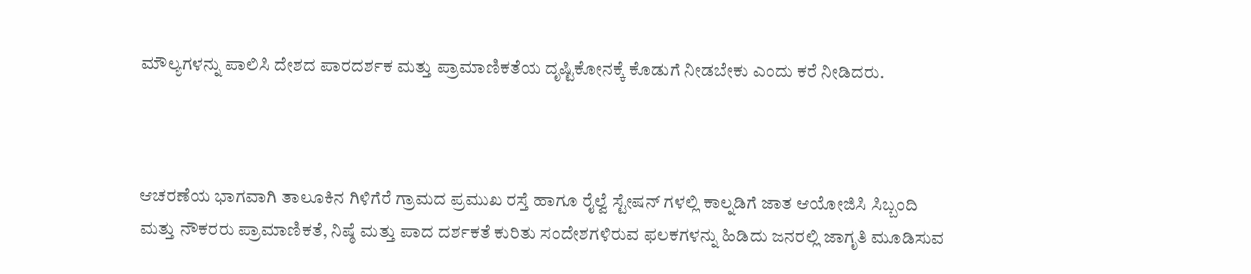ಮೌಲ್ಯಗಳನ್ನು ಪಾಲಿಸಿ ದೇಶದ ಪಾರದರ್ಶಕ ಮತ್ತು ಪ್ರಾಮಾಣಿಕತೆಯ ದೃಷ್ಟಿಕೋನಕ್ಕೆ ಕೊಡುಗೆ ನೀಡಬೇಕು ಎಂದು ಕರೆ ನೀಡಿದರು.



ಆಚರಣೆಯ ಭಾಗವಾಗಿ ತಾಲೂಕಿನ ಗಿಳಿಗೆರೆ ಗ್ರಾಮದ ಪ್ರಮುಖ ರಸ್ತೆ ಹಾಗೂ ರೈಲ್ವೆ ಸ್ಟೇಷನ್ ಗಳಲ್ಲಿ ಕಾಲ್ನಡಿಗೆ ಜಾತ ಆಯೋಜಿಸಿ ಸಿಬ್ಬಂದಿ ಮತ್ತು ನೌಕರರು ಪ್ರಾಮಾಣಿಕತೆ, ನಿಷ್ಠೆ ಮತ್ತು ಪಾದ ದರ್ಶಕತೆ ಕುರಿತು ಸಂದೇಶಗಳಿರುವ ಫಲಕಗಳನ್ನು ಹಿಡಿದು ಜನರಲ್ಲಿ ಜಾಗೃತಿ ಮೂಡಿಸುವ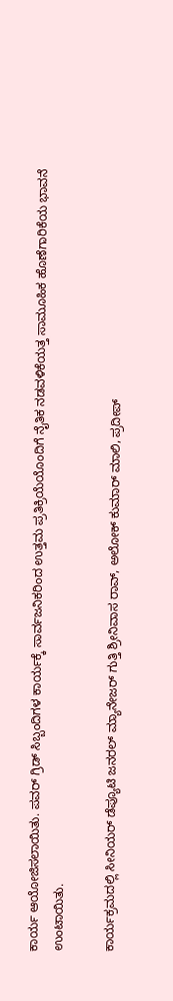ಕಾರ್ಯ ಆಯೋಜಿಸಲಾಯಿತು. ಪವರ್ ಗ್ರಿಡ್ ಸಿಬ್ಬಂದಿಗಳ ಕಾರ್ಯಕ್ಕೆ ಸಾರ್ವಜನಿಕರಿಂದ ಉತ್ತಮ ಪ್ರತಿಕ್ರಿಯೆಯೊಂದಿಗೆ ನೈತಿಕ ನಡವಳಿಕೆಯತ್ತ ಸಾಮೂಹಿಕ ಹೊಣೆಗಾರಿಕೆಯ ಭಾವನೆ ಉಂಟಾಯಿತು.

ಕಾರ್ಯಕ್ರಮದಲ್ಲಿ ಸೀನಿಯರ್ ಡೆಪ್ಯೂಟಿ ಜನರಲ್ ಮ್ಯಾನೇಜರ್ ಗುತ್ತಿ ಶ್ರೀನಿವಾಸ ರಾವ್, ಅಲೋಕ್ ಕುಮಾರ್ ಮಾಲಿ, ಪ್ರದೀಪ್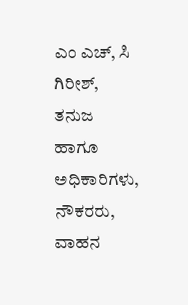ಎಂ ಎಚ್, ಸಿ ಗಿರೀಶ್, ತನುಜ ಹಾಗೂ ಅಧಿಕಾರಿಗಳು, ನೌಕರರು, ವಾಹನ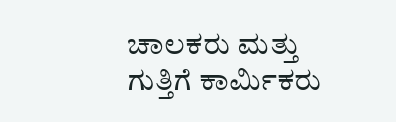ಚಾಲಕರು ಮತ್ತು ಗುತ್ತಿಗೆ ಕಾರ್ಮಿಕರು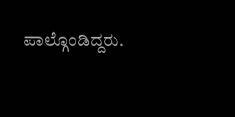ಪಾಲ್ಗೊಂಡಿದ್ದರು.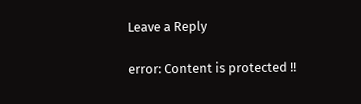Leave a Reply

error: Content is protected !!